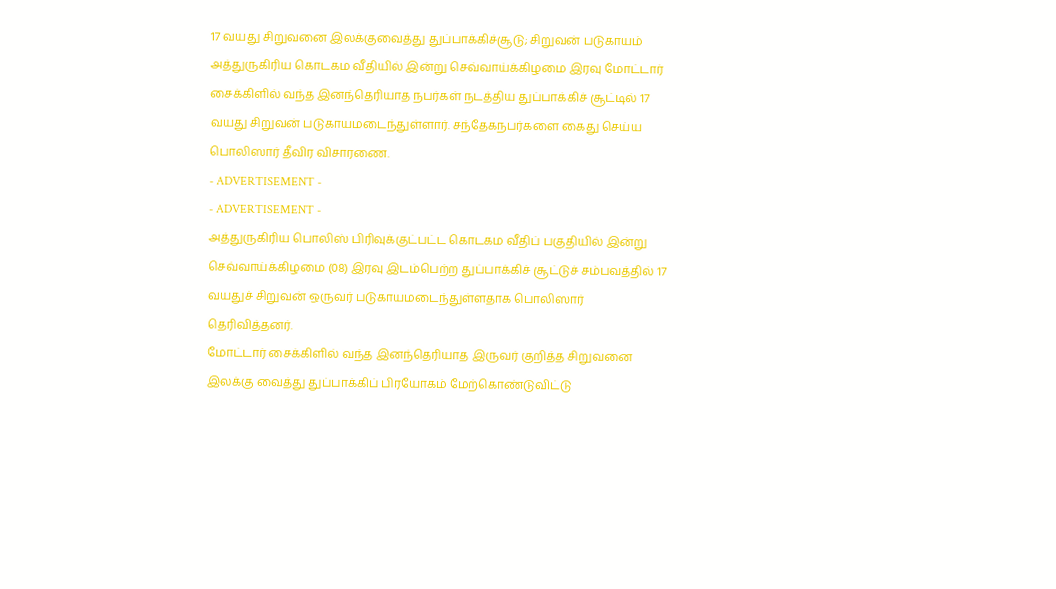17 வயது சிறுவனை இலக்குவைத்து துப்பாக்கிச்சூடு; சிறுவன் படுகாயம்
அத்துருகிரிய கொடகம வீதியில் இன்று செவ்வாய்க்கிழமை இரவு மோட்டார் சைக்கிளில் வந்த இனந்தெரியாத நபர்கள் நடத்திய துப்பாக்கிச் சூட்டில் 17 வயது சிறுவன் படுகாயமடைந்துள்ளார். சந்தேகநபர்களை கைது செய்ய பொலிஸார் தீவிர விசாரணை.
- ADVERTISEMENT -
- ADVERTISEMENT -
அத்துருகிரிய பொலிஸ் பிரிவுக்குட்பட்ட கொடகம வீதிப் பகுதியில் இன்று செவ்வாய்க்கிழமை (08) இரவு இடம்பெற்ற துப்பாக்கிச் சூட்டுச் சம்பவத்தில் 17 வயதுச் சிறுவன் ஒருவர் படுகாயமடைந்துள்ளதாக பொலிஸார் தெரிவித்தனர்.
மோட்டார் சைக்கிளில் வந்த இனந்தெரியாத இருவர் குறித்த சிறுவனை இலக்கு வைத்து துப்பாக்கிப் பிரயோகம் மேற்கொண்டுவிட்டு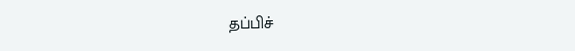தப்பிச்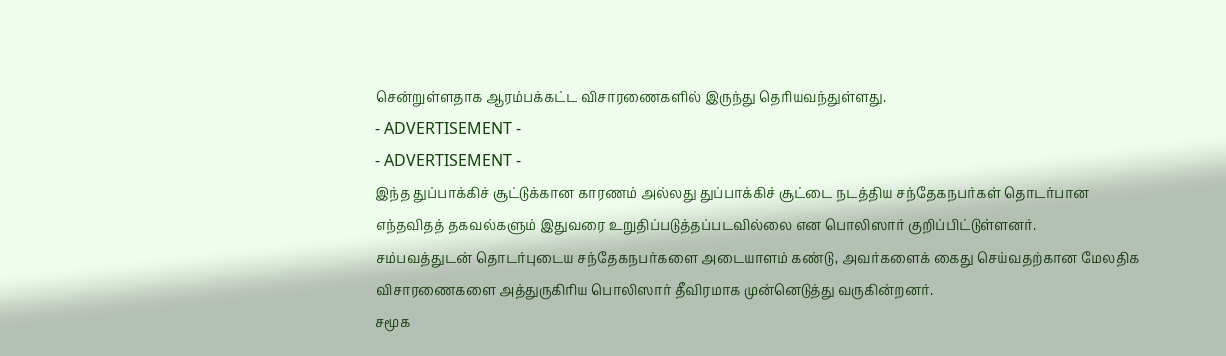சென்றுள்ளதாக ஆரம்பக்கட்ட விசாரணைகளில் இருந்து தெரியவந்துள்ளது.
- ADVERTISEMENT -
- ADVERTISEMENT -
இந்த துப்பாக்கிச் சூட்டுக்கான காரணம் அல்லது துப்பாக்கிச் சூட்டை நடத்திய சந்தேகநபர்கள் தொடர்பான எந்தவிதத் தகவல்களும் இதுவரை உறுதிப்படுத்தப்படவில்லை என பொலிஸார் குறிப்பிட்டுள்ளனர்.
சம்பவத்துடன் தொடர்புடைய சந்தேகநபர்களை அடையாளம் கண்டு, அவர்களைக் கைது செய்வதற்கான மேலதிக விசாரணைகளை அத்துருகிரிய பொலிஸார் தீவிரமாக முன்னெடுத்து வருகின்றனர்.
சமூக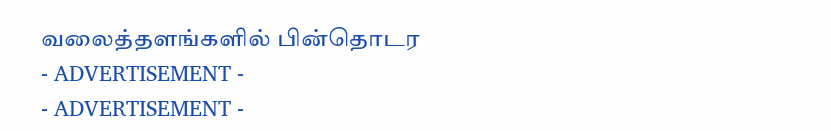வலைத்தளங்களில் பின்தொடர
- ADVERTISEMENT -
- ADVERTISEMENT -